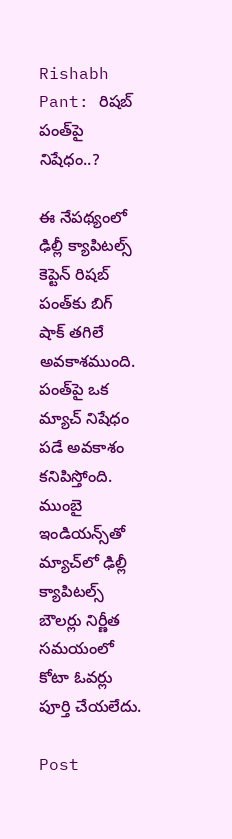Rishabh Pant: రిషబ్ పంత్‌పై నిషేధం..?

ఈ నేపథ్యంలో ఢిల్లీ క్యాపిటల్స్‌ కెప్టెన్‌ రిషబ్‌ పంత్‌కు బిగ్‌ షాక్‌ తగిలే అవకాశముంది. పంత్‌పై ఒక మ్యాచ్‌ నిషేధం పడే అవకాశం కనిపిస్తోంది. ముంబై ఇండియన్స్‌తో మ్యాచ్‌లో ఢిల్లీ క్యాపిటల్స్‌ బౌలర్లు నిర్ణీత సమయంలో కోటా ఓవర్లు పూర్తి చేయలేదు.

Post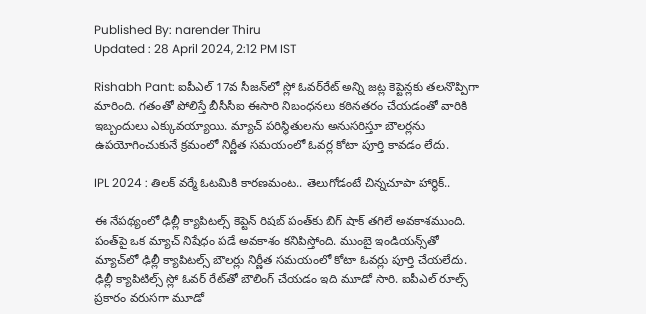Published By: narender Thiru
Updated : 28 April 2024, 2:12 PM IST

Rishabh Pant: ఐపీఎల్‌ 17వ సీజన్‌లో స్లో ఓవర్‌రేట్ అన్ని జట్ల కెప్టెన్లకు తలనొప్పిగా మారింది. గతంతో పోలిస్తే బీసీసీఐ ఈసారి నిబంధనలు కఠినతరం చేయడంతో వారికి ఇబ్బందులు ఎక్కువయ్యాయి. మ్యాచ్ పరిస్థితులను అనుసరిస్తూ బౌలర్లను ఉపయోగించుకునే క్రమంలో నిర్ణీత సమయంలో ఓవర్ల కోటా పూర్తి కావడం లేదు.

IPL 2024 : తిలక్‌ వర్మే ఓటమికి కారణమంట.. తెలుగోడంటే చిన్నచూపా హార్థిక్‌..

ఈ నేపథ్యంలో ఢిల్లీ క్యాపిటల్స్‌ కెప్టెన్‌ రిషబ్‌ పంత్‌కు బిగ్‌ షాక్‌ తగిలే అవకాశముంది. పంత్‌పై ఒక మ్యాచ్‌ నిషేధం పడే అవకాశం కనిపిస్తోంది. ముంబై ఇండియన్స్‌తో మ్యాచ్‌లో ఢిల్లీ క్యాపిటల్స్‌ బౌలర్లు నిర్ణీత సమయంలో కోటా ఓవర్లు పూర్తి చేయలేదు. ఢిల్లీ క్యాపిటిల్స్ స్లో ఓవర్ రేట్‌తో బౌలింగ్ చేయడం ఇది మూడో సారి. ఐపీఎల్‌ రూల్స్ ప్రకారం వ‌రుస‌గా మూడో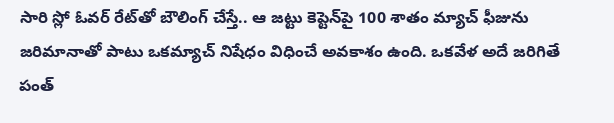సారి స్లో ఓవర్ రేట్‌తో బౌలింగ్ చేస్తే.. ఆ జ‌ట్టు కెప్టెన్‌పై 100 శాతం మ్యాచ్ ఫీజును జరిమానాతో పాటు ఒకమ్యాచ్ నిషేధం విధించే అవకాశం ఉంది. ఒక‌వేళ అదే జ‌రిగితే పంత్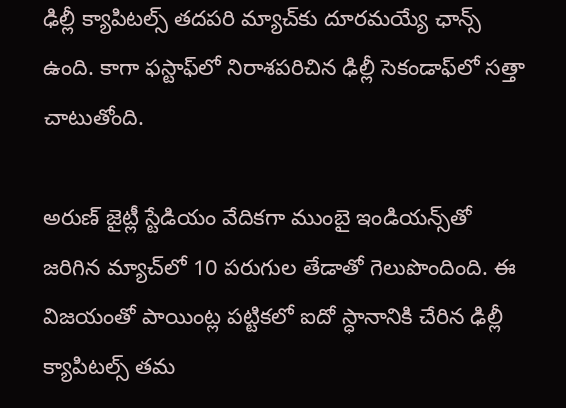ఢిల్లీ క్యాపిట‌ల్స్ త‌ద‌ప‌రి మ్యాచ్‌కు దూర‌మ‌య్యే ఛాన్స్ ఉంది. కాగా ఫస్టాఫ్‌లో నిరాశపరిచిన ఢిల్లీ సెకండాఫ్‌లో సత్తా చాటుతోంది.

అరుణ్‌ జైట్లీ స్టేడియం వేదికగా ముంబై ఇండియన్స్‌తో జరిగిన మ్యాచ్‌లో 10 పరుగుల తేడాతో గెలుపొందింది. ఈ విజ‌యంతో పాయింట్ల ప‌ట్టిక‌లో ఐదో స్ధానానికి చేరిన ఢిల్లీ క్యాపిట‌ల్స్ త‌మ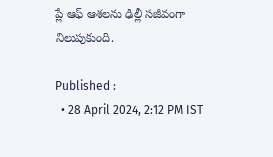ప్లే ఆఫ్ ఆశ‌ల‌ను ఢిల్లీ స‌జీవంగా నిలుపుకుంది.

Published :
  • 28 April 2024, 2:12 PM IST